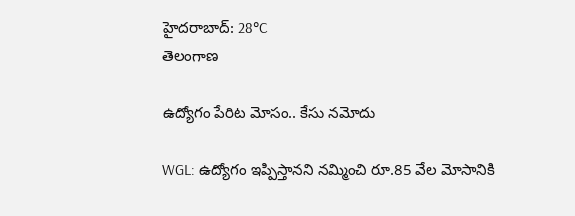హైదరాబాద్: 28°C
తెలంగాణ

ఉద్యోగం పేరిట మోసం.. కేసు నమోదు

WGL: ఉద్యోగం ఇప్పిస్తానని నమ్మించి రూ.85 వేల మోసానికి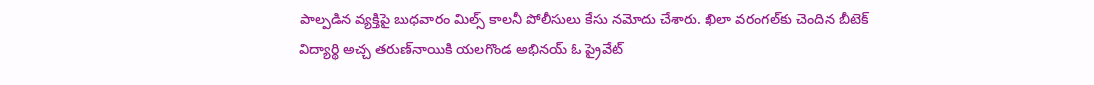పాల్పడిన వ్యక్తిపై బుధవారం మిల్స్ కాలనీ పోలీసులు కేసు నమోదు చేశారు. ఖిలా వరంగల్‌కు చెందిన బీటెక్ విద్యార్థి అచ్చ తరుణ్‌నాయికి యలగొండ అభినయ్ ఓ ప్రైవేట్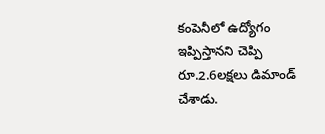కంపెనీలో ఉద్యోగం ఇప్పిస్తానని చెప్పి రూ.2.6లక్షలు డిమాండ్ చేశాడు.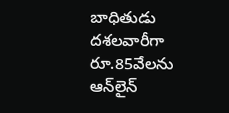బాధితుడు దశలవారీగా రూ.85వేలను ఆన్‌లైన్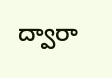ద్వారా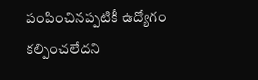పంపించినప్పటికీ ఉద్యోగం కల్పించలేదని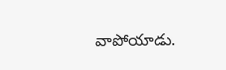వాపోయాడు.